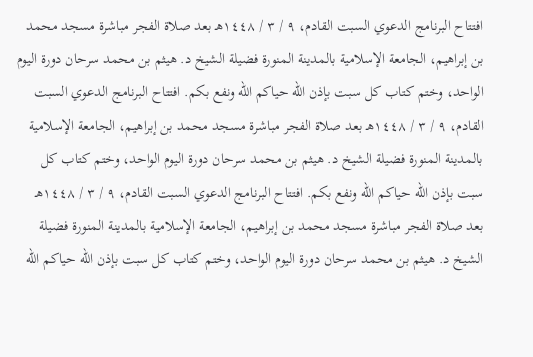افتتاح البرنامج الدعوي السبت القادم، ٩ / ٣ / ١٤٤٨هـ بعد صلاة الفجر مباشرة مسجد محمد بن إبراهيم، الجامعة الإسلامية بالمدينة المنورة فضيلة الشيخ د. هيثم بن محمد سرحان دورة اليوم الواحد، وختم كتاب كل سبت بإذن الله حياكم الله ونفع بكم. افتتاح البرنامج الدعوي السبت القادم، ٩ / ٣ / ١٤٤٨هـ بعد صلاة الفجر مباشرة مسجد محمد بن إبراهيم، الجامعة الإسلامية بالمدينة المنورة فضيلة الشيخ د. هيثم بن محمد سرحان دورة اليوم الواحد، وختم كتاب كل سبت بإذن الله حياكم الله ونفع بكم. افتتاح البرنامج الدعوي السبت القادم، ٩ / ٣ / ١٤٤٨هـ بعد صلاة الفجر مباشرة مسجد محمد بن إبراهيم، الجامعة الإسلامية بالمدينة المنورة فضيلة الشيخ د. هيثم بن محمد سرحان دورة اليوم الواحد، وختم كتاب كل سبت بإذن الله حياكم الله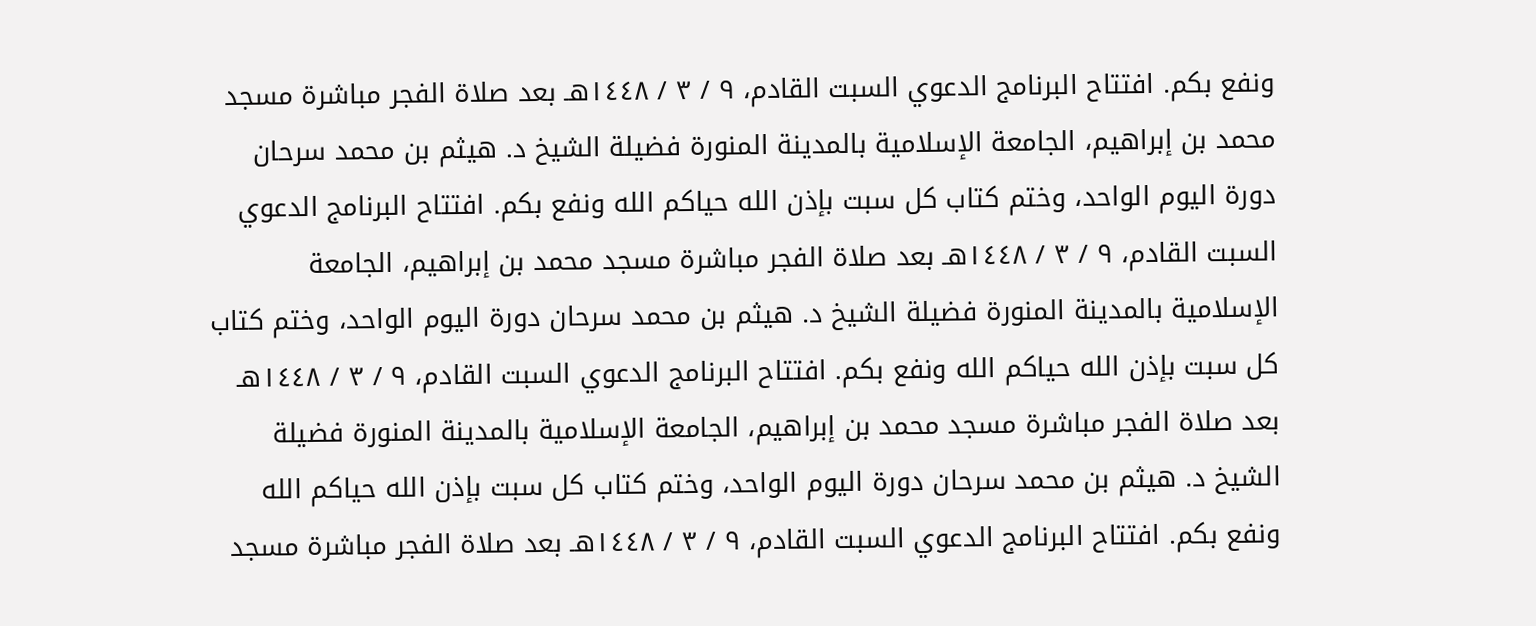ونفع بكم. افتتاح البرنامج الدعوي السبت القادم، ٩ / ٣ / ١٤٤٨هـ بعد صلاة الفجر مباشرة مسجد محمد بن إبراهيم، الجامعة الإسلامية بالمدينة المنورة فضيلة الشيخ د. هيثم بن محمد سرحان دورة اليوم الواحد، وختم كتاب كل سبت بإذن الله حياكم الله ونفع بكم. افتتاح البرنامج الدعوي السبت القادم، ٩ / ٣ / ١٤٤٨هـ بعد صلاة الفجر مباشرة مسجد محمد بن إبراهيم، الجامعة الإسلامية بالمدينة المنورة فضيلة الشيخ د. هيثم بن محمد سرحان دورة اليوم الواحد، وختم كتاب كل سبت بإذن الله حياكم الله ونفع بكم. افتتاح البرنامج الدعوي السبت القادم، ٩ / ٣ / ١٤٤٨هـ بعد صلاة الفجر مباشرة مسجد محمد بن إبراهيم، الجامعة الإسلامية بالمدينة المنورة فضيلة الشيخ د. هيثم بن محمد سرحان دورة اليوم الواحد، وختم كتاب كل سبت بإذن الله حياكم الله ونفع بكم. افتتاح البرنامج الدعوي السبت القادم، ٩ / ٣ / ١٤٤٨هـ بعد صلاة الفجر مباشرة مسجد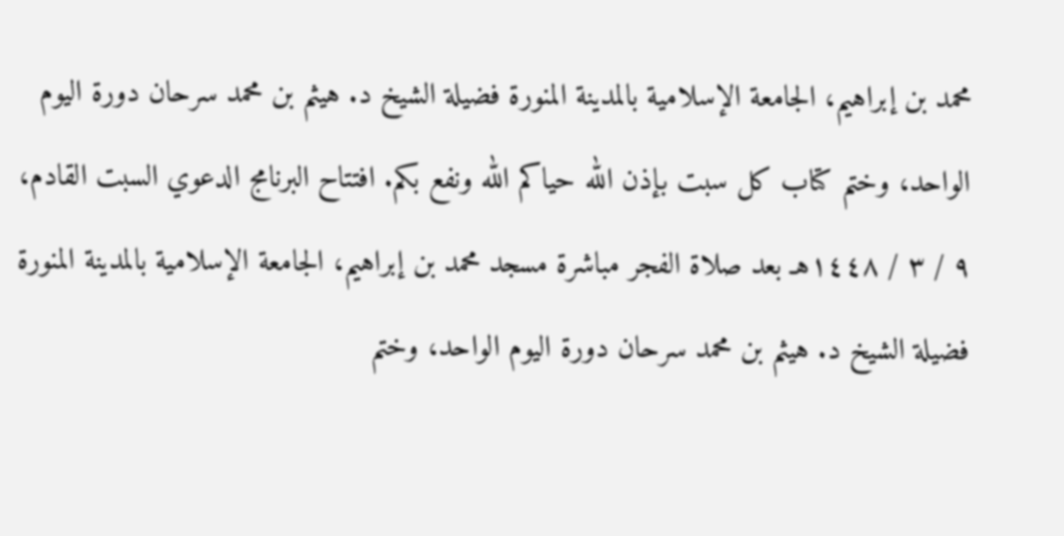محمد بن إبراهيم، الجامعة الإسلامية بالمدينة المنورة فضيلة الشيخ د. هيثم بن محمد سرحان دورة اليوم الواحد، وختم كتاب كل سبت بإذن الله حياكم الله ونفع بكم. افتتاح البرنامج الدعوي السبت القادم، ٩ / ٣ / ١٤٤٨هـ بعد صلاة الفجر مباشرة مسجد محمد بن إبراهيم، الجامعة الإسلامية بالمدينة المنورة فضيلة الشيخ د. هيثم بن محمد سرحان دورة اليوم الواحد، وختم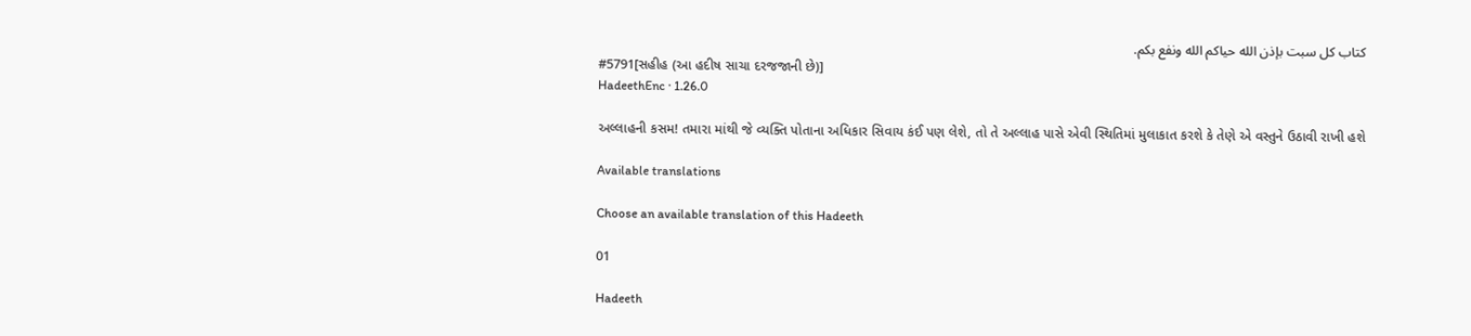كتاب كل سبت بإذن الله حياكم الله ونفع بكم.
#5791[સહીહ (આ હદીષ સાચા દરજજાની છે)]
HadeethEnc · 1.26.0

અલ્લાહની કસમ! તમારા માંથી જે વ્યક્તિ પોતાના અધિકાર સિવાય કંઈ પણ લેશે, તો તે અલ્લાહ પાસે એવી સ્થિતિમાં મુલાકાત કરશે કે તેણે એ વસ્તુને ઉઠાવી રાખી હશે

Available translations

Choose an available translation of this Hadeeth

01

Hadeeth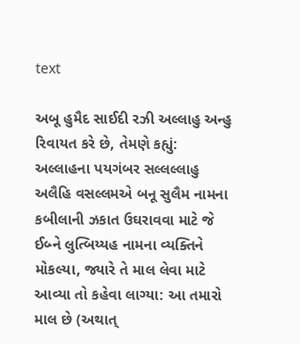text

અબૂ હુમૈદ સાઈદી રઝી અલ્લાહુ અન્હુ રિવાયત કરે છે, તેમણે કહ્યું: અલ્લાહના પયગંબર સલ્લલ્લાહુ અલૈહિ વસલ્લમએ બનૂ સુલૈમ નામના કબીલાની ઝકાત ઉઘરાવવા માટે જે ઈબ્ને લુત્બિય્યહ નામના વ્યક્તિને મોકલ્યા, જ્યારે તે માલ લેવા માટે આવ્યા તો કહેવા લાગ્યા: આ તમારો માલ છે (અથાત્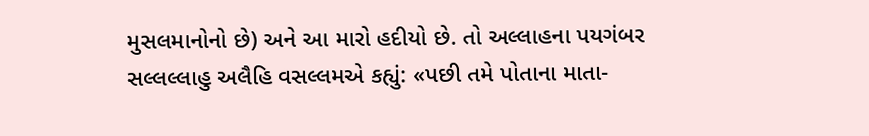મુસલમાનોનો છે) અને આ મારો હદીયો છે. તો અલ્લાહના પયગંબર સલ્લલ્લાહુ અલૈહિ વસલ્લમએ કહ્યું: «પછી તમે પોતાના માતા-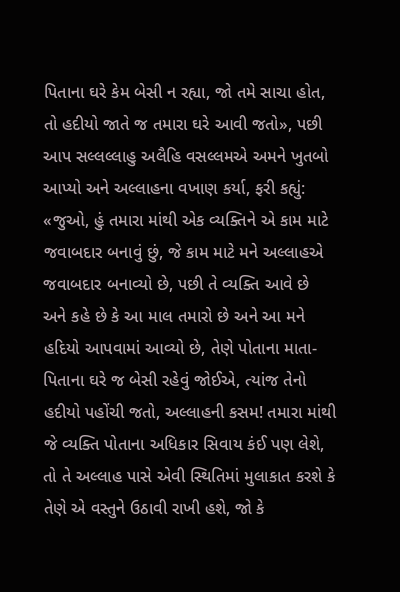પિતાના ઘરે કેમ બેસી ન રહ્યા, જો તમે સાચા હોત, તો હદીયો જાતે જ તમારા ઘરે આવી જતો», પછી આપ સલ્લલ્લાહુ અલૈહિ વસલ્લમએ અમને ખુતબો આપ્યો અને અલ્લાહના વખાણ કર્યા, ફરી કહ્યું: «જુઓ, હું તમારા માંથી એક વ્યક્તિને એ કામ માટે જવાબદાર બનાવું છું, જે કામ માટે મને અલ્લાહએ જવાબદાર બનાવ્યો છે, પછી તે વ્યક્તિ આવે છે અને કહે છે કે આ માલ તમારો છે અને આ મને હદિયો આપવામાં આવ્યો છે, તેણે પોતાના માતા-પિતાના ઘરે જ બેસી રહેવું જોઈએ, ત્યાંજ તેનો હદીયો પહોંચી જતો, અલ્લાહની કસમ! તમારા માંથી જે વ્યક્તિ પોતાના અધિકાર સિવાય કંઈ પણ લેશે, તો તે અલ્લાહ પાસે એવી સ્થિતિમાં મુલાકાત કરશે કે તેણે એ વસ્તુને ઉઠાવી રાખી હશે, જો કે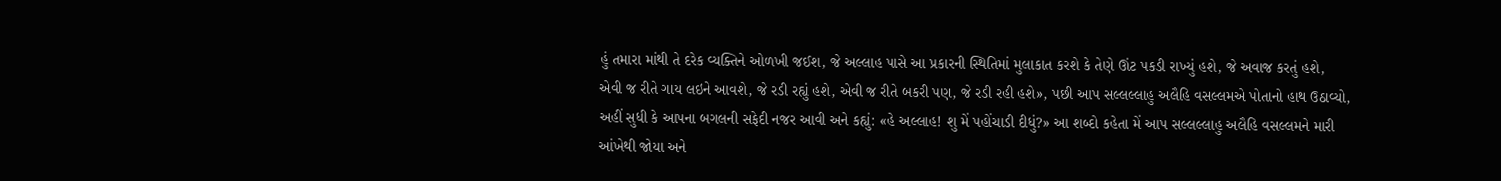હું તમારા માંથી તે દરેક વ્યક્તિને ઓળખી જઈશ, જે અલ્લાહ પાસે આ પ્રકારની સ્થિતિમાં મુલાકાત કરશે કે તેણે ઊંટ પકડી રાખ્યું હશે, જે અવાજ કરતું હશે, એવી જ રીતે ગાય લઇને આવશે, જે રડી રહ્યું હશે, એવી જ રીતે બકરી પણ, જે રડી રહી હશે», પછી આપ સલ્લલ્લાહુ અલૈહિ વસલ્લમએ પોતાનો હાથ ઉઠાવ્યો, અહીં સુધી કે આપના બગલની સફેદી નજર આવી અને કહ્યું: «હે અલ્લાહ! શુ મેં પહોંચાડી દીધું?» આ શબ્દો કહેતા મેં આપ સલ્લલ્લાહુ અલૈહિ વસલ્લમને મારી આંખેથી જોયા અને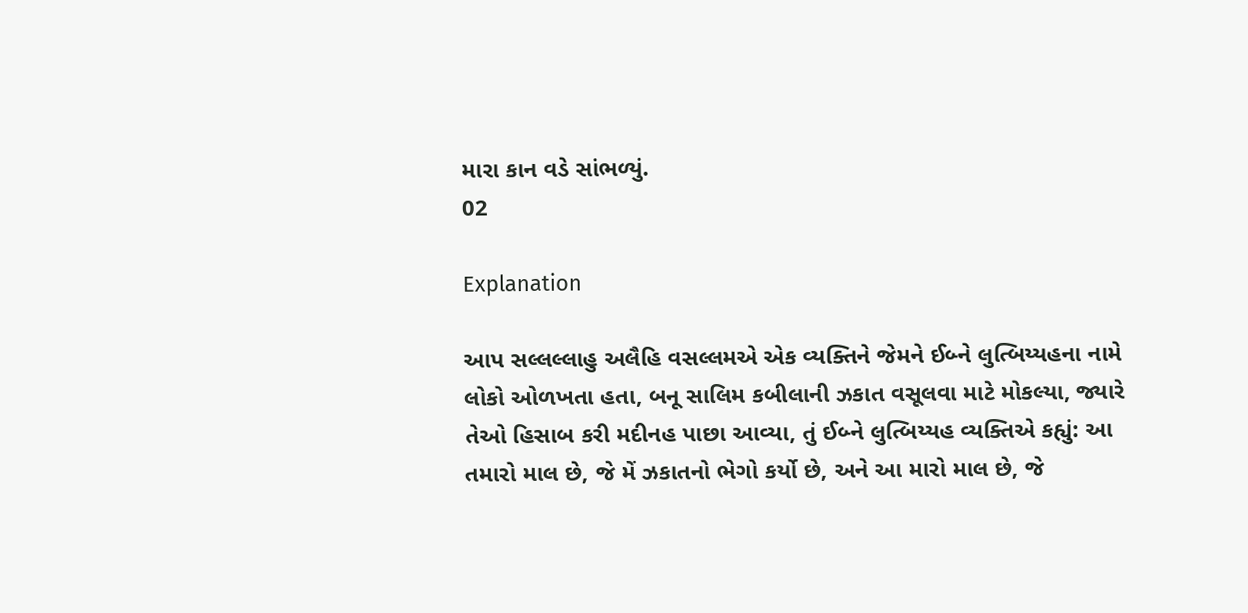મારા કાન વડે સાંભળ્યું.
02

Explanation

આપ સલ્લલ્લાહુ અલૈહિ વસલ્લમએ એક વ્યક્તિને જેમને ઈબ્ને લુત્બિય્યહના નામે લોકો ઓળખતા હતા, બનૂ સાલિમ કબીલાની ઝકાત વસૂલવા માટે મોકલ્યા, જ્યારે તેઓ હિસાબ કરી મદીનહ પાછા આવ્યા, તું ઈબ્ને લુત્બિય્યહ વ્યક્તિએ કહ્યું: આ તમારો માલ છે, જે મેં ઝકાતનો ભેગો કર્યો છે, અને આ મારો માલ છે, જે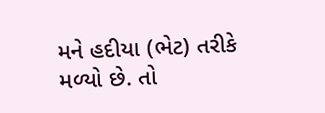મને હદીયા (ભેટ) તરીકે મળ્યો છે. તો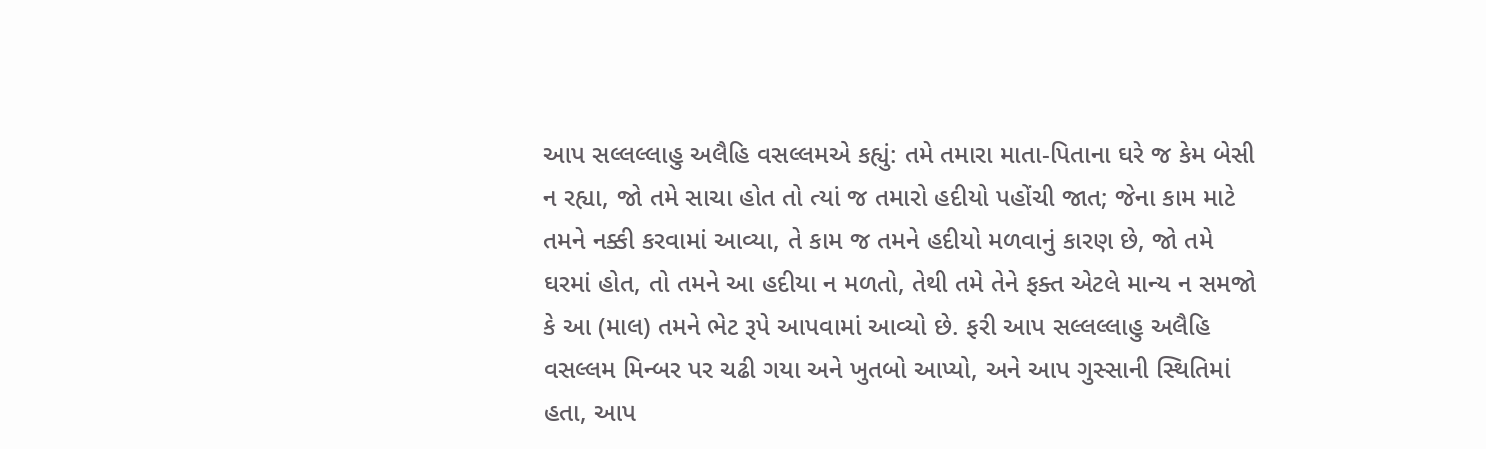આપ સલ્લલ્લાહુ અલૈહિ વસલ્લમએ કહ્યું: તમે તમારા માતા-પિતાના ઘરે જ કેમ બેસી ન રહ્યા, જો તમે સાચા હોત તો ત્યાં જ તમારો હદીયો પહોંચી જાત; જેના કામ માટે તમને નક્કી કરવામાં આવ્યા, તે કામ જ તમને હદીયો મળવાનું કારણ છે, જો તમે ઘરમાં હોત, તો તમને આ હદીયા ન મળતો, તેથી તમે તેને ફક્ત એટલે માન્ય ન સમજો કે આ (માલ) તમને ભેટ રૂપે આપવામાં આવ્યો છે. ફરી આપ સલ્લલ્લાહુ અલૈહિ વસલ્લમ મિન્બર પર ચઢી ગયા અને ખુતબો આપ્યો, અને આપ ગુસ્સાની સ્થિતિમાં હતા, આપ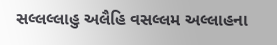સલ્લલ્લાહુ અલૈહિ વસલ્લમ અલ્લાહના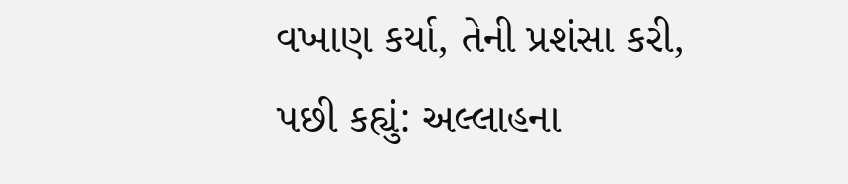વખાણ કર્યા, તેની પ્રશંસા કરી, પછી કહ્યું: અલ્લાહના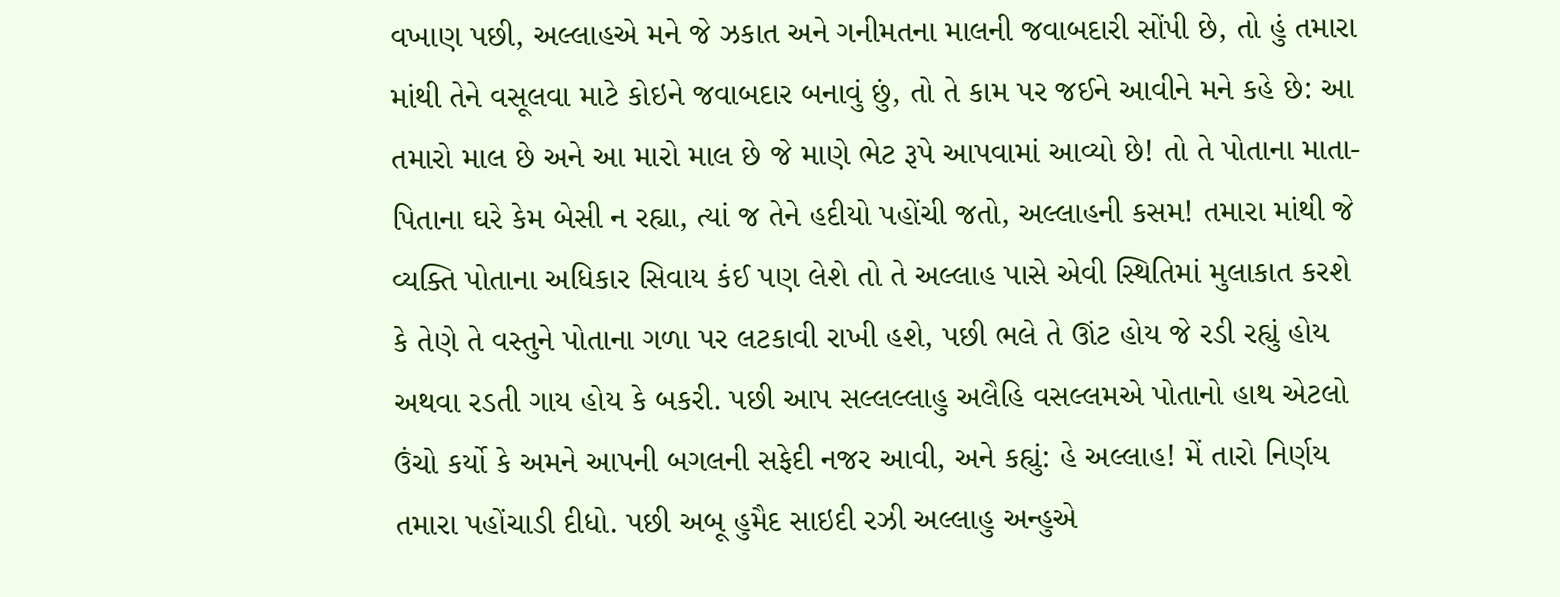વખાણ પછી, અલ્લાહએ મને જે ઝકાત અને ગનીમતના માલની જવાબદારી સોંપી છે, તો હું તમારા માંથી તેને વસૂલવા માટે કોઇને જવાબદાર બનાવું છું, તો તે કામ પર જઈને આવીને મને કહે છે: આ તમારો માલ છે અને આ મારો માલ છે જે માણે ભેટ રૂપે આપવામાં આવ્યો છે! તો તે પોતાના માતા-પિતાના ઘરે કેમ બેસી ન રહ્યા, ત્યાં જ તેને હદીયો પહોંચી જતો, અલ્લાહની કસમ! તમારા માંથી જે વ્યક્તિ પોતાના અધિકાર સિવાય કંઈ પણ લેશે તો તે અલ્લાહ પાસે એવી સ્થિતિમાં મુલાકાત કરશે કે તેણે તે વસ્તુને પોતાના ગળા પર લટકાવી રાખી હશે, પછી ભલે તે ઊંટ હોય જે રડી રહ્યું હોય અથવા રડતી ગાય હોય કે બકરી. પછી આપ સલ્લલ્લાહુ અલૈહિ વસલ્લમએ પોતાનો હાથ એટલો ઉંચો કર્યો કે અમને આપની બગલની સફેદી નજર આવી, અને કહ્યું: હે અલ્લાહ! મેં તારો નિર્ણય તમારા પહોંચાડી દીધો. પછી અબૂ હુમૈદ સાઇદી રઝી અલ્લાહુ અન્હુએ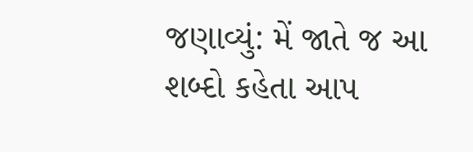જણાવ્યું: મેં જાતે જ આ શબ્દો કહેતા આપ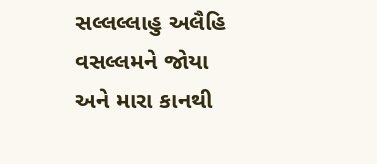સલ્લલ્લાહુ અલૈહિ વસલ્લમને જોયા અને મારા કાનથી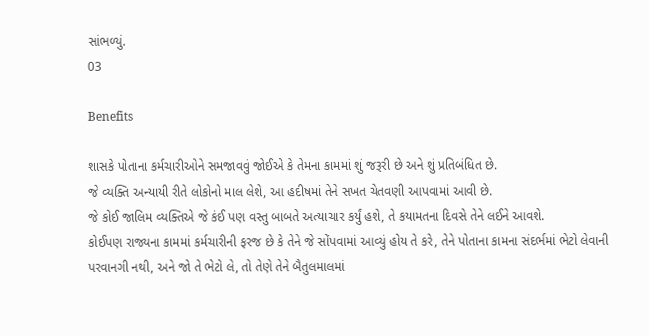સાંભળ્યું.
03

Benefits

શાસકે પોતાના કર્મચારીઓને સમજાવવું જોઈએ કે તેમના કામમાં શું જરૂરી છે અને શું પ્રતિબંધિત છે.
જે વ્યક્તિ અન્યાયી રીતે લોકોનો માલ લેશે, આ હદીષમાં તેને સખત ચેતવણી આપવામાં આવી છે.
જે કોઈ જાલિમ વ્યક્તિએ જે કંઈ પણ વસ્તુ બાબતે અત્યાચાર કર્યું હશે, તે કયામતના દિવસે તેને લઈને આવશે.
કોઈપણ રાજ્યના કામમાં કર્મચારીની ફરજ છે કે તેને જે સોંપવામાં આવ્યું હોય તે કરે, તેને પોતાના કામના સંદર્ભમાં ભેટો લેવાની પરવાનગી નથી, અને જો તે ભેટો લે, તો તેણે તેને બૈતુલમાલમાં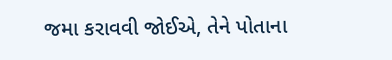જમા કરાવવી જોઈએ, તેને પોતાના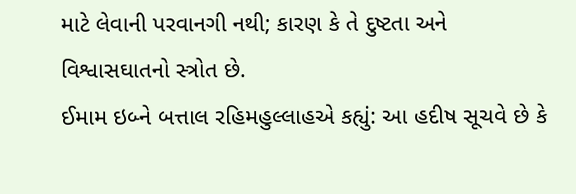માટે લેવાની પરવાનગી નથી; કારણ કે તે દુષ્ટતા અને વિશ્વાસઘાતનો સ્ત્રોત છે.
ઈમામ ઇબ્ને બત્તાલ રહિમહુલ્લાહએ કહ્યું: આ હદીષ સૂચવે છે કે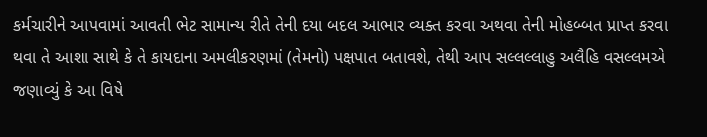કર્મચારીને આપવામાં આવતી ભેટ સામાન્ય રીતે તેની દયા બદલ આભાર વ્યક્ત કરવા અથવા તેની મોહબ્બત પ્રાપ્ત કરવા થવા તે આશા સાથે કે તે કાયદાના અમલીકરણમાં (તેમનો) પક્ષપાત બતાવશે, તેથી આપ સલ્લલ્લાહુ અલૈહિ વસલ્લમએ જણાવ્યું કે આ વિષે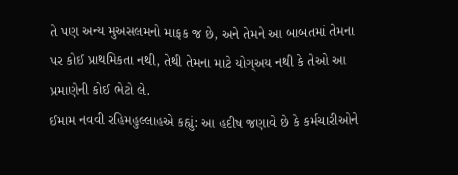તે પણ અન્ય મુઅસલમનો માફક જ છે, અને તેમને આ બાબતમાં તેમના પર કોઈ પ્રાથમિકતા નથી, તેથી તેમના માટે યોગ્અય નથી કે તેઓ આ પ્રમાણેની કોઈ ભેટો લે.
ઈમામ નવવી રહિમહુલ્લાહએ કહ્યું: આ હદીષ જણાવે છે કે કર્મચારીઓને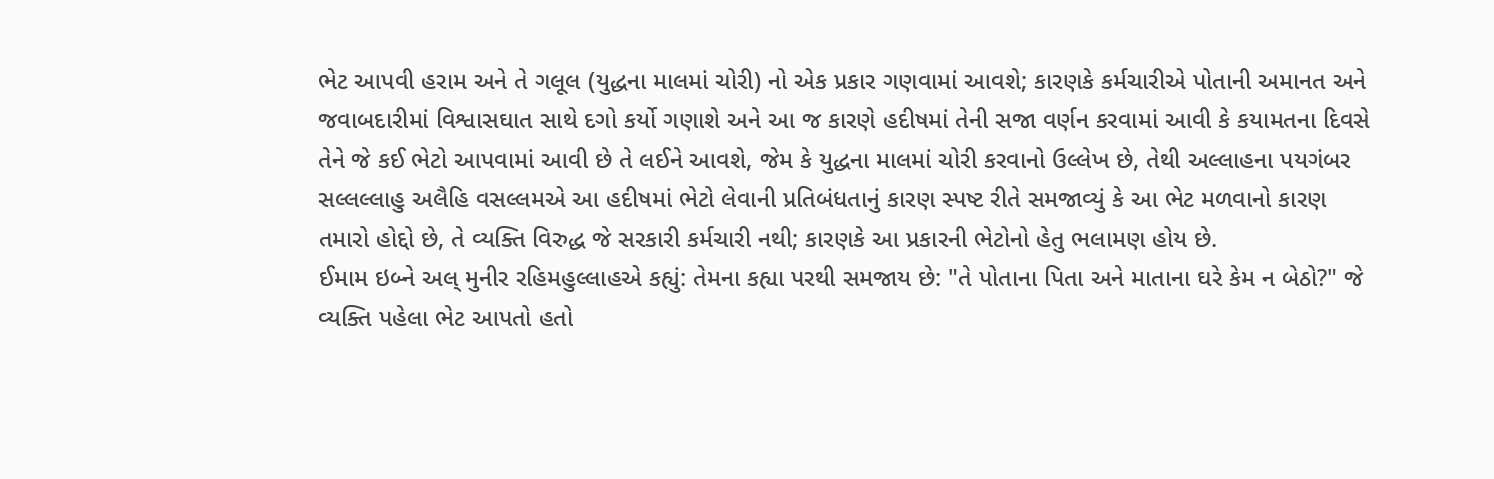ભેટ આપવી હરામ અને તે ગલૂલ (યુદ્ધના માલમાં ચોરી) નો એક પ્રકાર ગણવામાં આવશે; કારણકે કર્મચારીએ પોતાની અમાનત અને જવાબદારીમાં વિશ્વાસઘાત સાથે દગો કર્યો ગણાશે અને આ જ કારણે હદીષમાં તેની સજા વર્ણન કરવામાં આવી કે કયામતના દિવસે તેને જે કઈ ભેટો આપવામાં આવી છે તે લઈને આવશે, જેમ કે યુદ્ધના માલમાં ચોરી કરવાનો ઉલ્લેખ છે, તેથી અલ્લાહના પયગંબર સલ્લલ્લાહુ અલૈહિ વસલ્લમએ આ હદીષમાં ભેટો લેવાની પ્રતિબંધતાનું કારણ સ્પષ્ટ રીતે સમજાવ્યું કે આ ભેટ મળવાનો કારણ તમારો હોદ્દો છે, તે વ્યક્તિ વિરુદ્ધ જે સરકારી કર્મચારી નથી; કારણકે આ પ્રકારની ભેટોનો હેતુ ભલામણ હોય છે.
ઈમામ ઇબ્ને અલ્ મુનીર રહિમહુલ્લાહએ કહ્યું: તેમના કહ્યા પરથી સમજાય છે: "તે પોતાના પિતા અને માતાના ઘરે કેમ ન બેઠો?" જે વ્યક્તિ પહેલા ભેટ આપતો હતો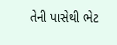તેની પાસેથી ભેટ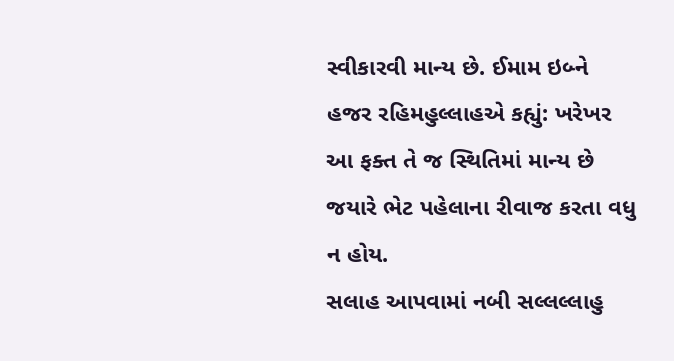સ્વીકારવી માન્ય છે. ઈમામ ઇબ્ને હજર રહિમહુલ્લાહએ કહ્યું: ખરેખર આ ફક્ત તે જ સ્થિતિમાં માન્ય છે જયારે ભેટ પહેલાના રીવાજ કરતા વધુ ન હોય.
સલાહ આપવામાં નબી સલ્લલ્લાહુ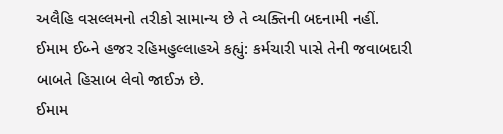અલૈહિ વસલ્લમનો તરીકો સામાન્ય છે તે વ્યક્તિની બદનામી નહીં.
ઈમામ ઈબ્ને હજર રહિમહુલ્લાહએ કહ્યું: કર્મચારી પાસે તેની જવાબદારી બાબતે હિસાબ લેવો જાઈઝ છે.
ઈમામ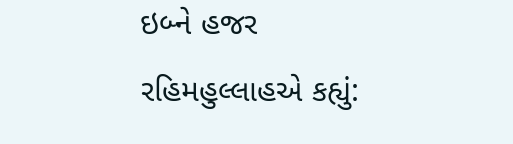ઇબ્ને હજર રહિમહુલ્લાહએ કહ્યું: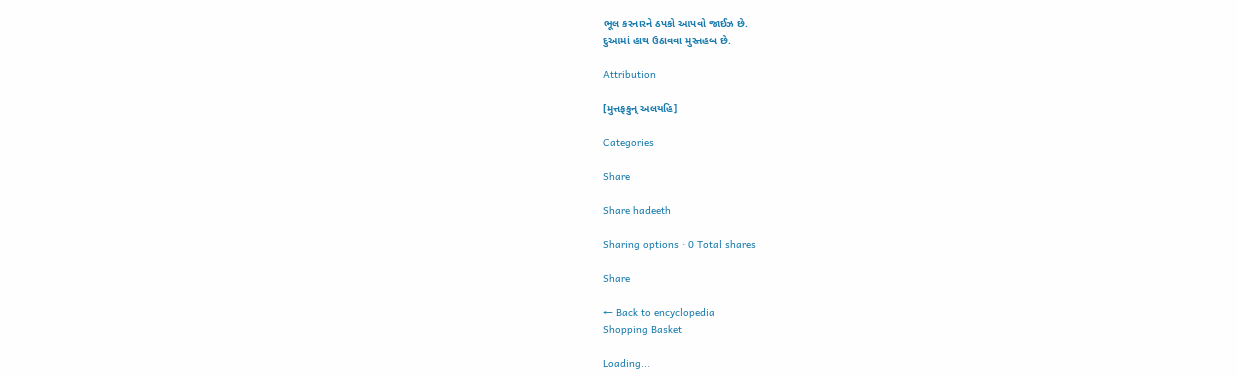ભૂલ કરનારને ઠપકો આપવો જાઈઝ છે.
દુઆમાં હાથ ઉઠાવવા મુસ્તહબ છે.

Attribution

[મુત્તફકુન્ અલયહિ]

Categories

Share

Share hadeeth

Sharing options · 0 Total shares

Share

← Back to encyclopedia
Shopping Basket

Loading...